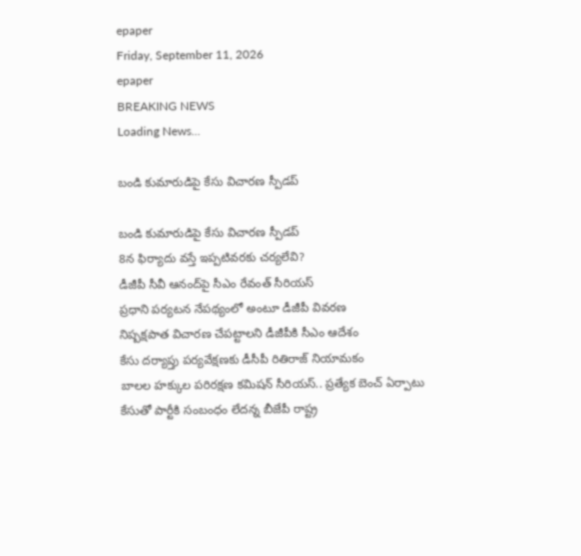epaper
Friday, September 11, 2026
epaper
BREAKING NEWS
Loading News...

బండి కుమారుడిపై కేసు విచార‌ణ స్పీడ‌ప్‌

బండి కుమారుడిపై కేసు విచార‌ణ స్పీడ‌ప్‌
8న ఫిర్యాదు వస్తే ఇప్పటివరకు చర్యలేవి?
డీజీపీ సీవీ ఆనంద్‌పై సీఎం రేవంత్‌ సీరియస్
ప్ర‌ధాని ప‌ర్య‌ట‌న నేప‌థ్యంలో అంటూ డీజీపీ వివ‌ర‌ణ‌
నిష్పక్షపాత విచారణ చేప‌ట్టాల‌ని డీజీపీకి సీఎం ఆదేశం
కేసు దర్యాప్తు పర్యవేక్షణకు డీసీపీ రితిరాజ్‌ నియామకం
బాలల హక్కుల పరిరక్షణ కమిషన్‌ సీరియస్.. ప్రత్యేక బెంచ్ ఏర్పాటు
కేసుతో పార్టీకి సంబంధం లేదన్న బీజేపీ రాష్ట్ర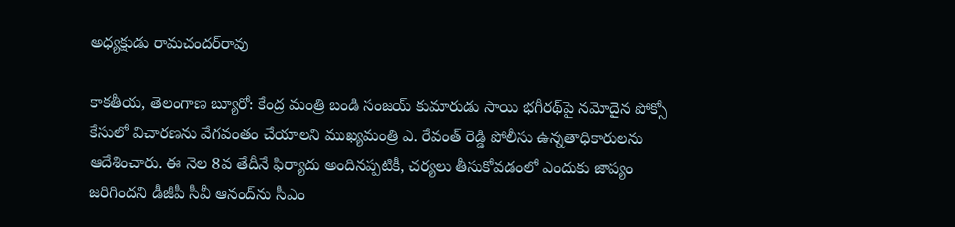అధ్య‌క్షుడు రామచందర్‌రావు

కాకతీయ, తెలంగాణ బ్యూరో: కేంద్ర మంత్రి బండి సంజయ్ కుమారుడు సాయి భగీరథ్‌పై నమోదైన పోక్సో కేసులో విచారణను వేగవంతం చేయాలని ముఖ్యమంత్రి ఎ. రేవంత్ రెడ్డి పోలీసు ఉన్నతాధికారులను ఆదేశించారు. ఈ నెల 8వ తేదీనే ఫిర్యాదు అందినప్పటికీ, చర్యలు తీసుకోవడంలో ఎందుకు జాప్యం జరిగిందని డీజీపీ సీవీ ఆనంద్‌ను సీఎం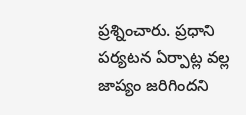ప్రశ్నించారు. ప్రధాని పర్యటన ఏర్పాట్ల వల్ల జాప్యం జరిగిందని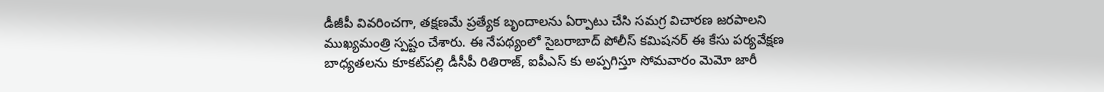డీజీపీ వివరించగా, తక్షణమే ప్రత్యేక బృందాలను ఏర్పాటు చేసి సమగ్ర విచారణ జరపాలని ముఖ్యమంత్రి స్పష్టం చేశారు. ఈ నేపథ్యంలో సైబరాబాద్ పోలీస్ కమిషనర్ ఈ కేసు పర్యవేక్షణ బాధ్యతలను కూకట్‌పల్లి డీసీపీ రితిరాజ్, ఐపీఎస్ కు అప్పగిస్తూ సోమవారం మెమో జారీ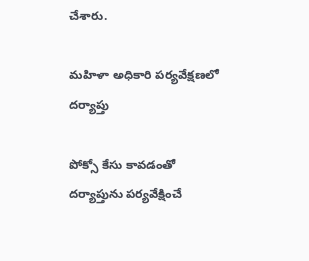చేశారు.

మహిళా అధికారి పర్యవేక్షణలో దర్యాప్తు

పోక్సో కేసు కావడంతో దర్యాప్తును పర్యవేక్షించే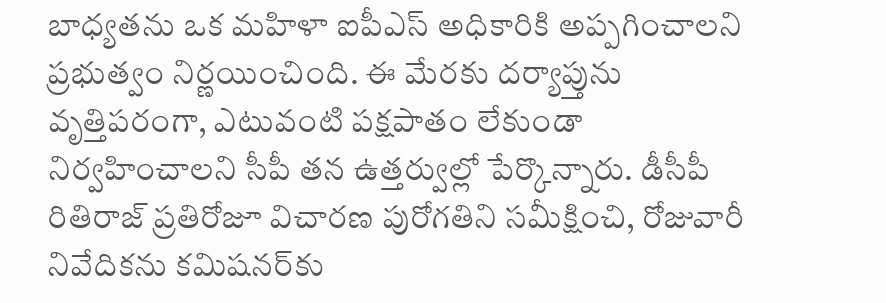బాధ్యతను ఒక మహిళా ఐపీఎస్ అధికారికి అప్పగించాలని ప్రభుత్వం నిర్ణయించింది. ఈ మేరకు దర్యాప్తును వృత్తిపరంగా, ఎటువంటి పక్షపాతం లేకుండా నిర్వహించాలని సీపీ తన ఉత్తర్వుల్లో పేర్కొన్నారు. డీసీపీ రితిరాజ్ ప్రతిరోజూ విచారణ పురోగతిని సమీక్షించి, రోజువారీ నివేదికను కమిషనర్‌కు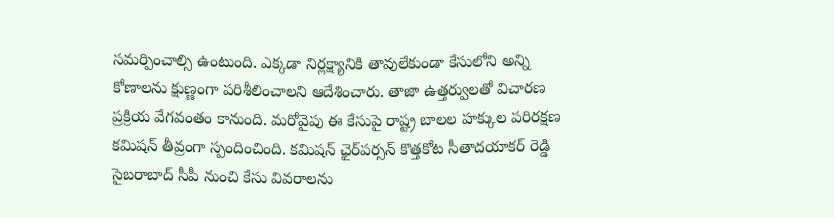సమర్పించాల్సి ఉంటుంది. ఎక్కడా నిర్లక్ష్యానికి తావులేకుండా కేసులోని అన్ని కోణాలను క్షుణ్ణంగా పరిశీలించాలని ఆదేశించారు. తాజా ఉత్తర్వులతో విచారణ ప్రక్రియ వేగవంతం కానుంది. మరోవైపు ఈ కేసుపై రాష్ట్ర బాలల హక్కుల పరిరక్షణ కమిషన్ తీవ్రంగా స్పందించింది. కమిషన్ ఛైర్‌పర్సన్ కొత్తకోట సీతాదయాకర్ రెడ్డి సైబరాబాద్ సీపీ నుంచి కేసు వివరాలను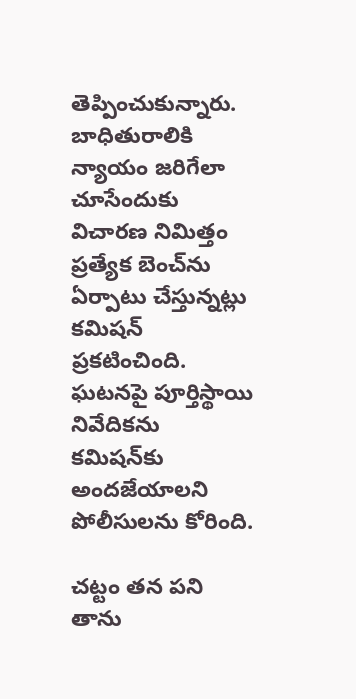తెప్పించుకున్నారు. బాధితురాలికి న్యాయం జరిగేలా చూసేందుకు విచారణ నిమిత్తం ప్రత్యేక బెంచ్‌ను ఏర్పాటు చేస్తున్నట్లు కమిషన్ ప్రకటించింది. ఘటనపై పూర్తిస్థాయి నివేదికను కమిషన్‌కు అందజేయాలని పోలీసులను కోరింది.

చట్టం తన పని తాను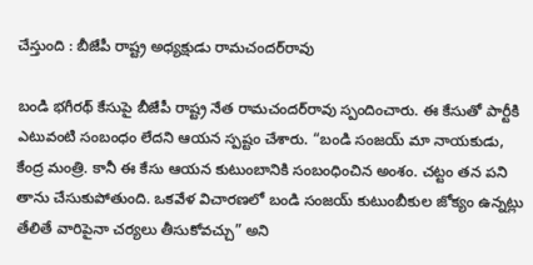చేస్తుంది : బీజేపీ రాష్ట్ర అధ్య‌క్షుడు రామచందర్‌రావు

బండి భగీరథ్‌ కేసుపై బీజేపీ రాష్ట్ర నేత రామచందర్‌రావు స్పందించారు. ఈ కేసుతో పార్టీకి ఎటువంటి సంబంధం లేదని ఆయన స్పష్టం చేశారు. “బండి సంజయ్ మా నాయకుడు, కేంద్ర మంత్రి. కానీ ఈ కేసు ఆయన కుటుంబానికి సంబంధించిన అంశం. చట్టం తన పని తాను చేసుకుపోతుంది. ఒకవేళ విచారణలో బండి సంజయ్ కుటుంబీకుల జోక్యం ఉన్నట్లు తేలితే వారిపైనా చర్యలు తీసుకోవచ్చు” అని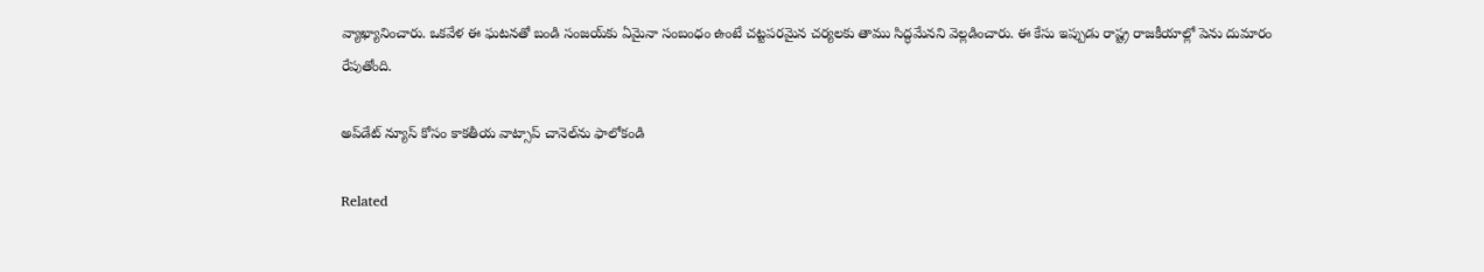వ్యాఖ్యానించారు. ఒకవేళ ఈ ఘటనతో బండి సంజయ్‌కు ఏమైనా సంబంధం ఉంటే చట్టపరమైన చర్యలకు తాము సిద్ధమేనని వెల్లడించారు. ఈ కేసు ఇప్పుడు రాష్ట్ర రాజకీయాల్లో పెను దుమారం రేపుతోంది.

అప్‌డేట్ న్యూస్ కోసం కాక‌తీయ వాట్సాప్ చానెల్‌ను ఫాలోకండి

Related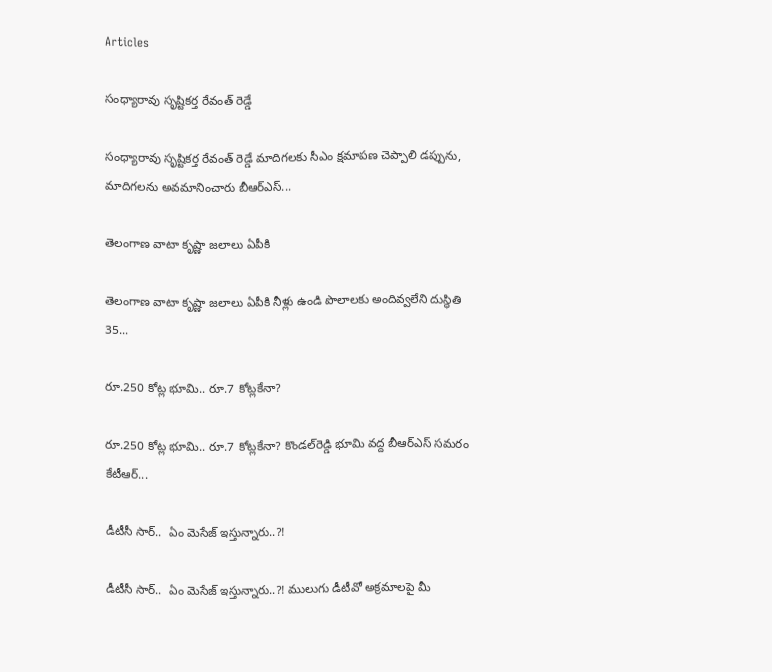Articles

సంధ్యారావు సృష్టికర్త రేవంత్‌ రెడ్డే

సంధ్యారావు సృష్టికర్త రేవంత్‌ రెడ్డే మాదిగలకు సీఎం క్షమాపణ చెప్పాలి డప్పును, మాదిగలను అవమానించారు బీఆర్‌ఎస్‌...

తెలంగాణ వాటా కృష్ణా జలాలు ఏపీకి

తెలంగాణ వాటా కృష్ణా జలాలు ఏపీకి నీళ్లు ఉండి పొలాలకు అందివ్వ‌లేని దుస్థితి 35...

రూ.250 కోట్ల భూమి.. రూ.7 కోట్లకేనా?

రూ.250 కోట్ల భూమి.. రూ.7 కోట్లకేనా? కొండల్‌రెడ్డి భూమి వద్ద బీఆర్‌ఎస్‌ సమరం కేటీఆర్‌...

డీటీసీ సార్‌..  ఏం మెసేజ్ ఇస్తున్నారు..?!

డీటీసీ సార్‌..  ఏం మెసేజ్ ఇస్తున్నారు..?! ములుగు డీటీవో అక్ర‌మాల‌పై మీ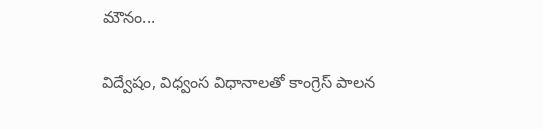మౌనం...

విద్వేషం, విధ్వంస విధానాలతో కాంగ్రెస్‌ పాలన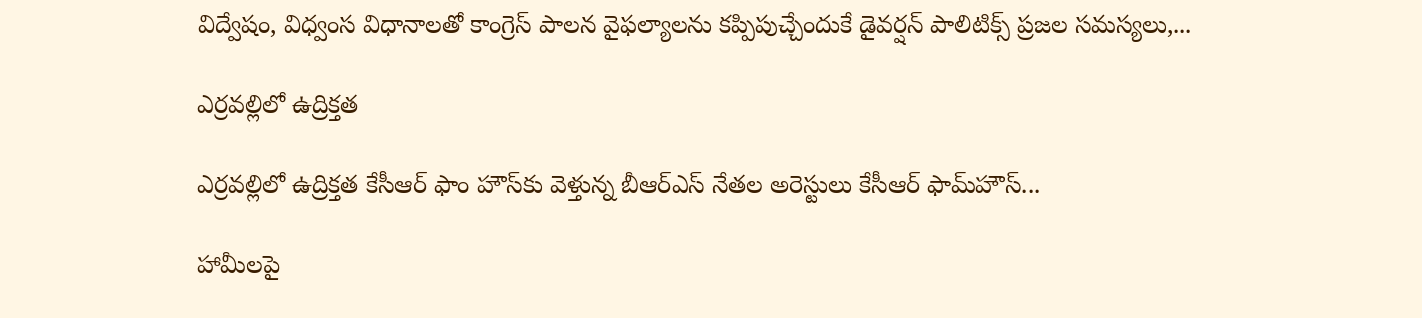విద్వేషం, విధ్వంస విధానాలతో కాంగ్రెస్‌ పాలన వైఫల్యాలను కప్పిపుచ్చేందుకే డైవర్షన్‌ పాలిటిక్స్‌ ప్రజల సమస్యలు,...

ఎర్రవల్లిలో ఉద్రిక్తత

ఎర్రవల్లిలో ఉద్రిక్తత కేసీఆర్ ఫాం హౌస్‌కు వెళ్తున్న బీఆర్‌ఎస్‌ నేతల అరెస్టులు కేసీఆర్‌ ఫామ్‌హౌస్‌...

హామీలపై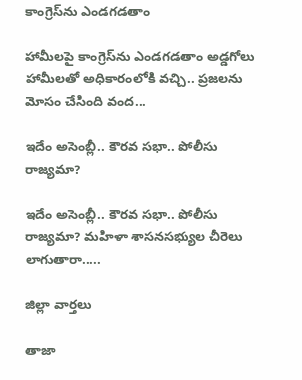కాంగ్రెస్‌ను ఎండగడతాం

హామీలపై కాంగ్రెస్‌ను ఎండగడతాం అడ్డగోలు హామీలతో అధికారంలోకి వచ్చి.. ప్రజలను మోసం చేసింది వంద...

ఇదేం అసెంబ్లీ.. కౌరవ సభా.. పోలీసు రాజ్యమా?

ఇదేం అసెంబ్లీ.. కౌరవ సభా.. పోలీసు రాజ్యమా? మహిళా శాసనసభ్యుల చీరెలు లాగుతారా.....

జిల్లా వార్త‌లు

తాజా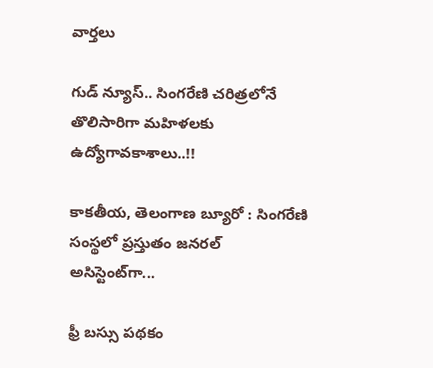వార్త‌లు

గుడ్ న్యూస్.. సింగరేణి చరిత్రలోనే తొలిసారిగా మ‌హిళ‌ల‌కు ఉద్యోగావ‌కాశాలు..!!

కాక‌తీయ‌, తెలంగాణ బ్యూరో : సింగరేణి సంస్థలో ప్రస్తుతం జనరల్ అసిస్టెంట్‌గా...

ఫ్రీ బస్సు పథకం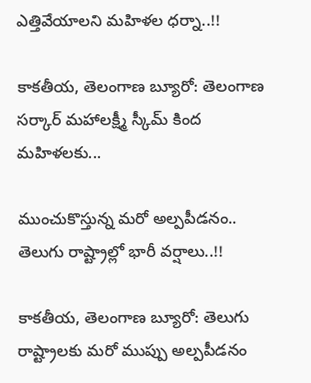ఎత్తివేయాలని మహిళల ధర్నా..!!

కాకతీయ, తెలంగాణ బ్యూరో: తెలంగాణ సర్కార్ మహాలక్ష్మీ స్కీమ్ కింద మహిళలకు...

ముంచుకొస్తున్న మరో అల్పపీడనం.. తెలుగు రాష్ట్రాల్లో భారీ వర్షాలు..!!

కాకతీయ, తెలంగాణ బ్యూరో: తెలుగు రాష్ట్రాలకు మరో ముప్పు అల్పపీడనం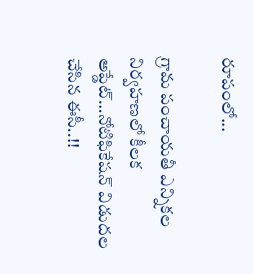రూపంలో...

గ్రామ పంచాయ‌తీ ఎన్నిక‌ల నిర్వ‌హ‌ణ‌లో కీల‌క అప్డేట్‌…నోటిఫికేషన్ విడుదల చేసిన ఈసీ..!!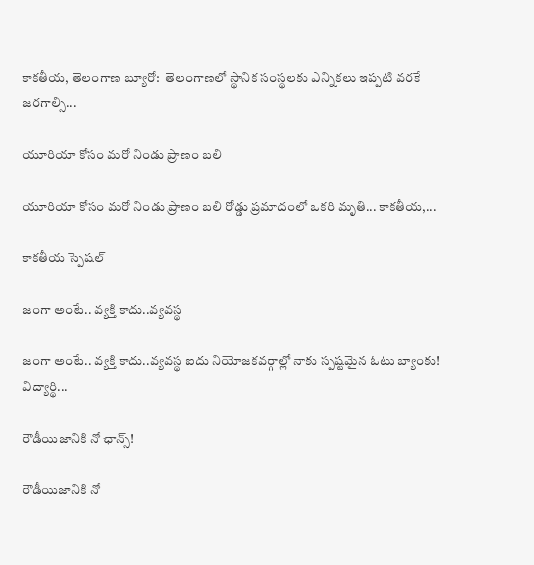కాకతీయ, తెలంగాణ బ్యూరో:  తెలంగాణలో స్థానిక సంస్థలకు ఎన్నికలు ఇప్పటి వరకే జరగాల్సి...

యూరియా కోసం మరో నిండు ప్రాణం బలి

యూరియా కోసం మరో నిండు ప్రాణం బలి రోడ్డు ప్రమాదంలో ఒకరి మృతి... కాకతీయ,...

కాక‌తీయ స్పెష‌ల్‌

జంగా అంటే.. వ్య‌క్తి కాదు..వ్య‌వస్థ‌

జంగా అంటే.. వ్య‌క్తి కాదు..వ్య‌వస్థ‌ ఐదు నియోజ‌క‌వ‌ర్గాల్లో నాకు స్ప‌ష్ట‌మైన ఓటు బ్యాంకు! విద్యార్థి...

రౌడీయిజానికి నో ఛాన్స్‌!

రౌడీయిజానికి నో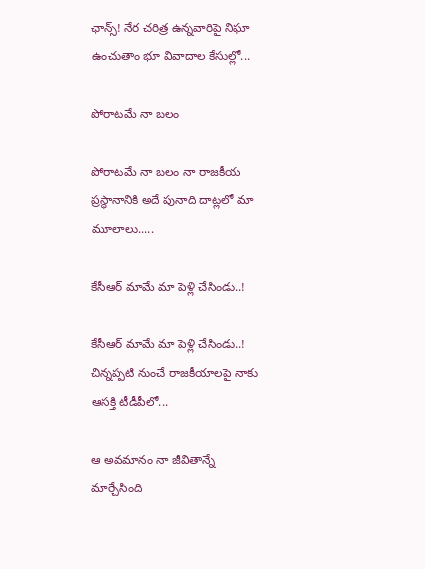ఛాన్స్‌! నేర చరిత్ర ఉన్న‌వారిపై నిఘా ఉంచుతాం భూ వివాదాల కేసుల్లో...

పోరాటమే నా బలం

పోరాటమే నా బలం నా రాజకీయ ప్రస్థానానికి అదే పునాది దాట్లలో మా మూలాలు.....

కేసీఆర్‌ మామే మా పెళ్లి చేసిండు..!

కేసీఆర్‌ మామే మా పెళ్లి చేసిండు..! చిన్నప్ప‌టి నుంచే రాజకీయాలపై నాకు ఆసక్తి టీడీపీలో...

ఆ అవమానం నా జీవితాన్నే మార్చేసింది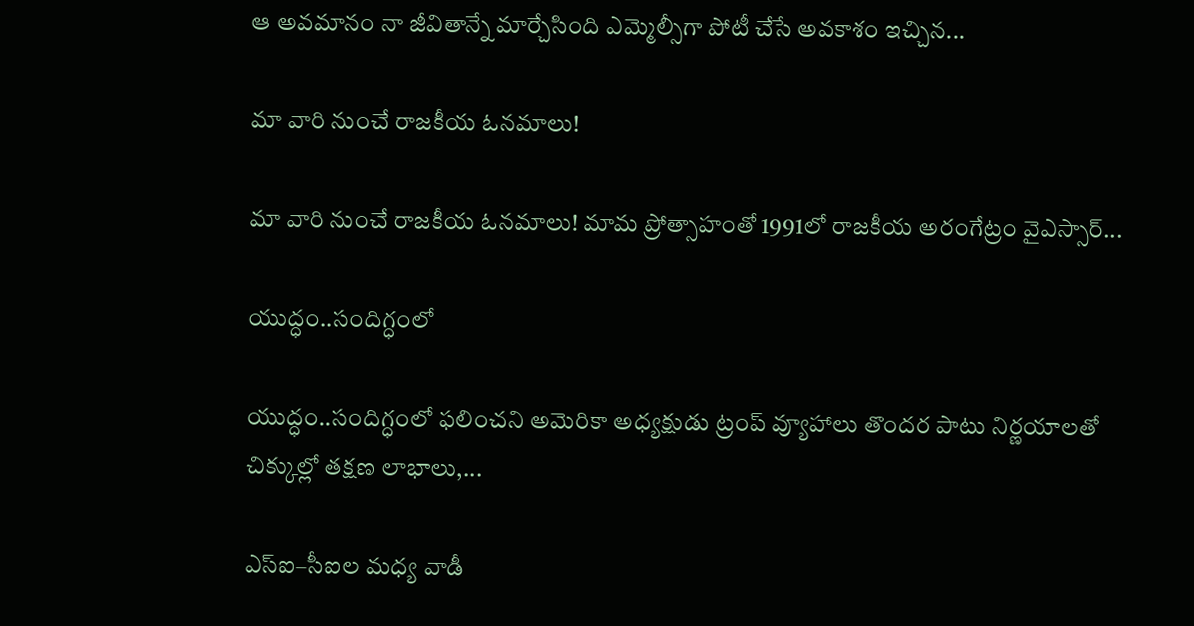ఆ అవమానం నా జీవితాన్నే మార్చేసింది ఎమ్మెల్సీగా పోటీ చేసే అవ‌కాశం ఇచ్చిన...

మా వారి నుంచే రాజకీయ ఓనమాలు!

మా వారి నుంచే రాజకీయ ఓనమాలు! మామ ప్రోత్సాహంతో 1991లో రాజకీయ అరంగేట్రం వైఎస్సార్‌...

యుద్ధం..సందిగ్ధంలో

యుద్ధం..సందిగ్ధంలో ఫ‌లించని అమెరికా అధ్య‌క్షుడు ట్రంప్ వ్యూహాలు తొంద‌ర పాటు నిర్ణ‌యాల‌తో చిక్కుల్లో తక్షణ లాభాలు,...

ఎస్ఐ–సీఐల మ‌ధ్య వాడీ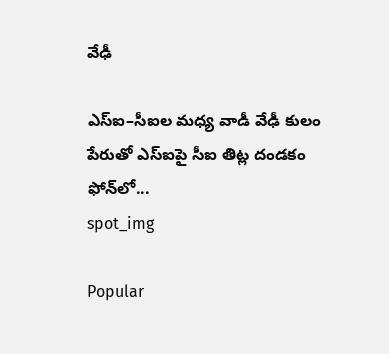వేఢీ

ఎస్ఐ–సీఐల మ‌ధ్య వాడీ వేఢీ కులం పేరుతో ఎస్ఐపై సీఐ తిట్ల దండ‌కం ఫోన్‌లో...
spot_img

Popular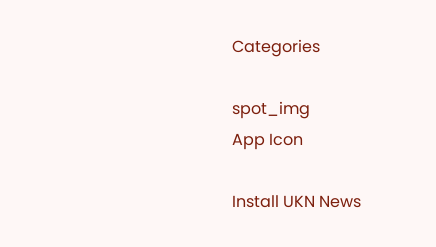Categories

spot_img
App Icon

Install UKN News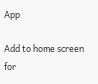App

Add to home screen for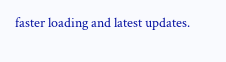faster loading and latest updates.